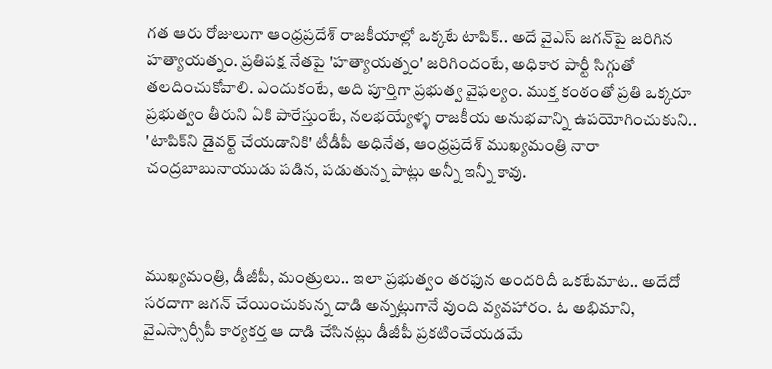గత ఆరు రోజులుగా ఆంధ్రప్రదేశ్‌ రాజకీయాల్లో ఒక్కటే టాపిక్‌.. అదే వైఎస్‌ జగన్‌పై జరిగిన హత్యాయత్నం. ప్రతిపక్ష నేతపై 'హత్యాయత్నం' జరిగిందంటే, అధికార పార్టీ సిగ్గుతో తలదించుకోవాలి. ఎందుకంటే, అది పూర్తిగా ప్రభుత్వ వైఫల్యం. ముక్త కంఠంతో ప్రతి ఒక్కరూ ప్రభుత్వం తీరుని ఏకి పారేస్తుంటే, నలభయ్యేళ్ళ రాజకీయ అనుభవాన్ని ఉపయోగించుకుని.. 'టాపిక్‌ని డైవర్ట్‌ చేయడానికి' టీడీపీ అధినేత, ఆంధ్రప్రదేశ్‌ ముఖ్యమంత్రి నారా చంద్రబాబునాయుడు పడిన, పడుతున్న పాట్లు అన్నీ ఇన్నీ కావు.



ముఖ్యమంత్రి, డీజీపీ, మంత్రులు.. ఇలా ప్రభుత్వం తరఫున అందరిదీ ఒకటేమాట.. అదేదో సరదాగా జగన్‌ చేయించుకున్న దాడి అన్నట్లుగానే వుంది వ్యవహారం. ఓ అభిమాని, వైఎస్సార్సీపీ కార్యకర్త ఆ దాడి చేసినట్లు డీజీపీ ప్రకటించేయడమే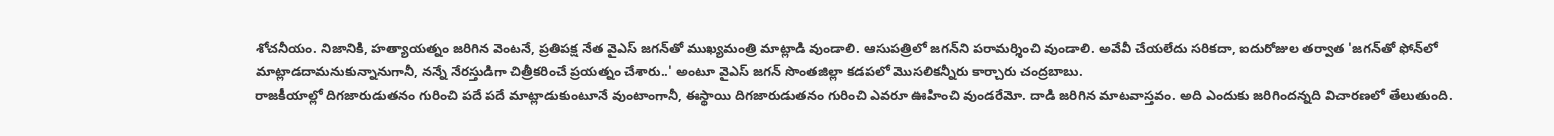శోచనీయం. నిజానికి, హత్యాయత్నం జరిగిన వెంటనే, ప్రతిపక్ష నేత వైఎస్‌ జగన్‌తో ముఖ్యమంత్రి మాట్లాడి వుండాలి. ఆసుపత్రిలో జగన్‌ని పరామర్శించి వుండాలి. అవేవీ చేయలేదు సరికదా, ఐదురోజుల తర్వాత 'జగన్‌తో ఫోన్‌లో మాట్లాడదామనుకున్నానుగానీ, నన్నే నేరస్తుడిగా చిత్రీకరించే ప్రయత్నం చేశారు..' అంటూ వైఎస్‌ జగన్‌ సొంతజిల్లా కడపలో మొసలికన్నీరు కార్చారు చంద్రబాబు.
రాజకీయాల్లో దిగజారుడుతనం గురించి పదే పదే మాట్లాడుకుంటూనే వుంటాంగానీ, ఈస్థాయి దిగజారుడుతనం గురించి ఎవరూ ఊహించి వుండరేమో. దాడి జరిగిన మాటవాస్తవం. అది ఎందుకు జరిగిందన్నది విచారణలో తేలుతుంది.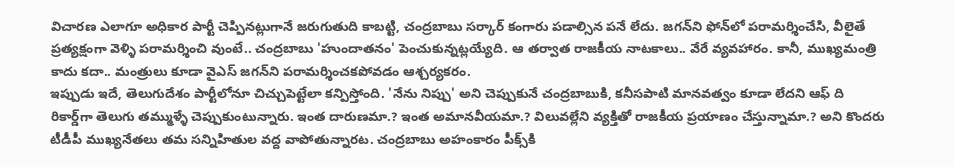విచారణ ఎలాగూ అధికార పార్టీ చెప్పినట్లుగానే జరుగుతుది కాబట్టి, చంద్రబాబు సర్కార్‌ కంగారు పడాల్సిన పనే లేదు. జగన్‌ని ఫోన్‌లో పరామర్శించేసి, వీలైతే ప్రత్యక్షంగా వెళ్ళి పరామర్శించి వుంటే.. చంద్రబాబు 'హుందాతనం' పెంచుకున్నట్లయ్యేది. ఆ తర్వాత రాజకీయ నాటకాలు.. వేరే వ్యవహారం. కానీ, ముఖ్యమంత్రి కాదు కదా.. మంత్రులు కూడా వైఎస్‌ జగన్‌ని పరామర్శించకపోవడం ఆశ్చర్యకరం.
ఇప్పుడు ఇదే, తెలుగుదేశం పార్టీలోనూ చిచ్చుపెట్టేలా కన్పిస్తోంది. 'నేను నిప్పు' అని చెప్పుకునే చంద్రబాబుకి, కనీసపాటి మానవత్వం కూడా లేదని ఆఫ్‌ ది రికార్డ్‌గా తెలుగు తమ్ముళ్ళే చెప్పుకుంటున్నారు. ఇంత దారుణమా.? ఇంత అమానవీయమా.? విలువల్లేని వ్యక్తితో రాజకీయ ప్రయాణం చేస్తున్నామా.? అని కొందరు టీడీపీ ముఖ్యనేతలు తమ సన్నిహితుల వద్ద వాపోతున్నారట. చంద్రబాబు అహంకారం పీక్స్‌కి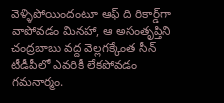వెళ్ళిపోయిందంటూ ఆఫ్‌ ది రికార్డ్‌గా వాపోవడం మినహా, ఆ అసంతృప్తిని చంద్రబాబు వద్ద వెల్లగక్కేంత సీన్‌ టీడీపీలో ఎవరికీ లేకపోవడం గమనార్మం.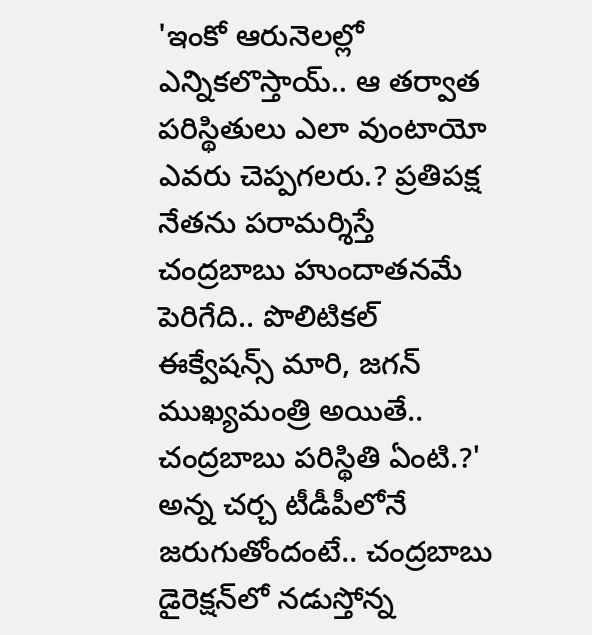'ఇంకో ఆరునెలల్లో ఎన్నికలొస్తాయ్‌.. ఆ తర్వాత పరిస్థితులు ఎలా వుంటాయో ఎవరు చెప్పగలరు.? ప్రతిపక్ష నేతను పరామర్శిస్తే చంద్రబాబు హుందాతనమే పెరిగేది.. పొలిటికల్‌ ఈక్వేషన్స్‌ మారి, జగన్‌ ముఖ్యమంత్రి అయితే.. చంద్రబాబు పరిస్థితి ఏంటి.?' అన్న చర్చ టీడీపీలోనే జరుగుతోందంటే.. చంద్రబాబు డైరెక్షన్‌లో నడుస్తోన్న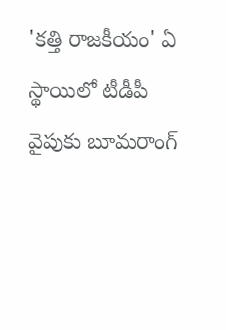'కత్తి రాజకీయం' ఏ స్థాయిలో టీడీపీ వైపుకు బూమరాంగ్‌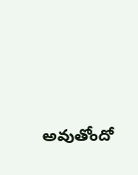అవుతోందో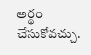అర్థం చేసుకోవచ్చు.